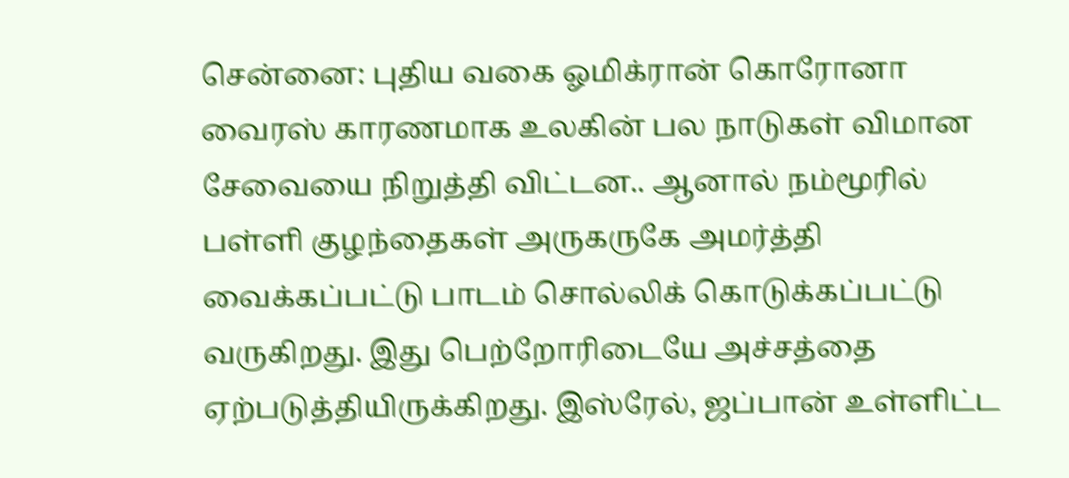சென்னை: புதிய வகை ஓமிக்ரான் கொரோனா வைரஸ் காரணமாக உலகின் பல நாடுகள் விமான சேவையை நிறுத்தி விட்டன.. ஆனால் நம்மூரில் பள்ளி குழந்தைகள் அருகருகே அமர்த்தி வைக்கப்பட்டு பாடம் சொல்லிக் கொடுக்கப்பட்டு வருகிறது. இது பெற்றோரிடையே அச்சத்தை ஏற்படுத்தியிருக்கிறது. இஸ்ரேல், ஜப்பான் உள்ளிட்ட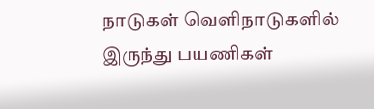நாடுகள் வெளிநாடுகளில் இருந்து பயணிகள்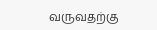வருவதற்கு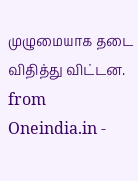முழுமையாக தடை விதித்து விட்டன.
from Oneindia.in -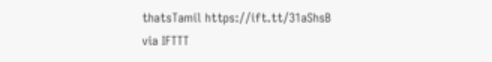thatsTamil https://ift.tt/31aShsB
via IFTTT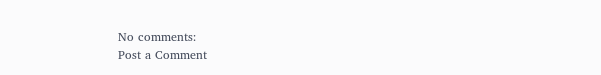No comments:
Post a Comment